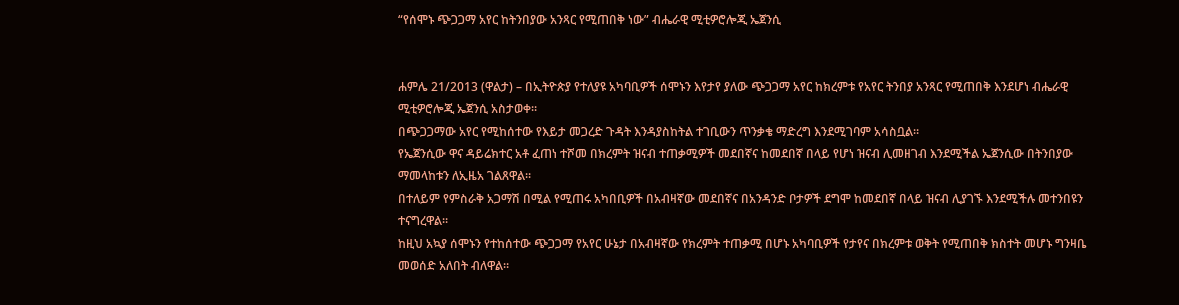“የሰሞኑ ጭጋጋማ አየር ከትንበያው አንጻር የሚጠበቅ ነው” ብሔራዊ ሚቲዎሮሎጂ ኤጀንሲ


ሐምሌ 21/2013 (ዋልታ) – በኢትዮጵያ የተለያዩ አካባቢዎች ሰሞኑን እየታየ ያለው ጭጋጋማ አየር ከክረምቱ የአየር ትንበያ አንጻር የሚጠበቅ እንደሆነ ብሔራዊ ሚቲዎሮሎጂ ኤጀንሲ አስታወቀ።
በጭጋጋማው አየር የሚከሰተው የእይታ መጋረድ ጉዳት እንዳያስከትል ተገቢውን ጥንቃቄ ማድረግ እንደሚገባም አሳስቧል።
የኤጀንሲው ዋና ዳይሬክተር አቶ ፈጠነ ተሾመ በክረምት ዝናብ ተጠቃሚዎች መደበኛና ከመደበኛ በላይ የሆነ ዝናብ ሊመዘገብ እንደሚችል ኤጀንሲው በትንበያው ማመላከቱን ለኢዜአ ገልጸዋል።
በተለይም የምስራቅ አጋማሽ በሚል የሚጠሩ አካበቢዎች በአብዛኛው መደበኛና በአንዳንድ ቦታዎች ደግሞ ከመደበኛ በላይ ዝናብ ሊያገኙ እንደሚችሉ መተንበዩን ተናግረዋል።
ከዚህ አኳያ ሰሞኑን የተከሰተው ጭጋጋማ የአየር ሁኔታ በአብዛኛው የክረምት ተጠቃሚ በሆኑ አካባቢዎች የታየና በክረምቱ ወቅት የሚጠበቅ ክስተት መሆኑ ግንዛቤ መወሰድ አለበት ብለዋል።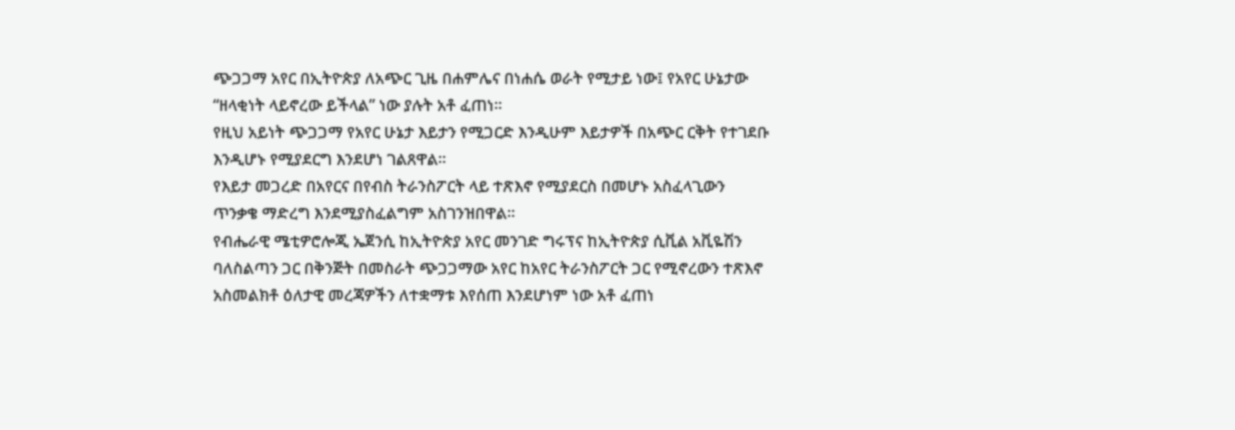ጭጋጋማ አየር በኢትዮጵያ ለአጭር ጊዜ በሐምሌና በነሐሴ ወራት የሚታይ ነው፤ የአየር ሁኔታው “ዘላቂነት ላይኖረው ይችላል” ነው ያሉት አቶ ፈጠነ።
የዚህ አይነት ጭጋጋማ የአየር ሁኔታ እይታን የሚጋርድ እንዲሁም እይታዎች በአጭር ርቅት የተገደቡ እንዲሆኑ የሚያደርግ እንደሆነ ገልጸዋል።
የእይታ መጋረድ በአየርና በየብስ ትራንስፖርት ላይ ተጽእኖ የሚያደርስ በመሆኑ አስፈላጊውን ጥንቃቄ ማድረግ እንደሚያስፈልግም አስገንዝበዋል።
የብሔራዊ ሜቲዎሮሎጂ ኤጀንሲ ከኢትዮጵያ አየር መንገድ ግሩፕና ከኢትዮጵያ ሲቪል አቪዬሽን ባለስልጣን ጋር በቅንጅት በመስራት ጭጋጋማው አየር ከአየር ትራንስፖርት ጋር የሚኖረውን ተጽእኖ አስመልክቶ ዕለታዊ መረጃዎችን ለተቋማቱ እየሰጠ እንደሆነም ነው አቶ ፈጠነ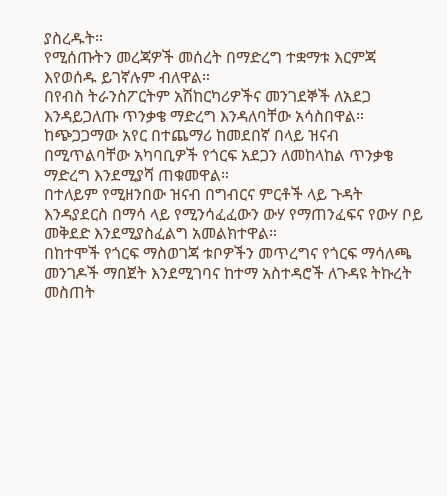ያስረዱት።
የሚሰጡትን መረጃዎች መሰረት በማድረግ ተቋማቱ እርምጃ እየወሰዱ ይገኛሉም ብለዋል።
በየብስ ትራንስፖርትም አሽከርካሪዎችና መንገደኞች ለአደጋ እንዳይጋለጡ ጥንቃቄ ማድረግ እንዳለባቸው አሳስበዋል።
ከጭጋጋማው አየር በተጨማሪ ከመደበኛ በላይ ዝናብ በሚጥልባቸው አካባቢዎች የጎርፍ አደጋን ለመከላከል ጥንቃቄ ማድረግ እንደሚያሻ ጠቁመዋል።
በተለይም የሚዘንበው ዝናብ በግብርና ምርቶች ላይ ጉዳት እንዳያደርስ በማሳ ላይ የሚንሳፈፈውን ውሃ የማጠንፈፍና የውሃ ቦይ መቅደድ እንደሚያስፈልግ አመልክተዋል።
በከተሞች የጎርፍ ማስወገጃ ቱቦዎችን መጥረግና የጎርፍ ማሳለጫ መንገዶች ማበጀት እንደሚገባና ከተማ አስተዳሮች ለጉዳዩ ትኩረት መስጠት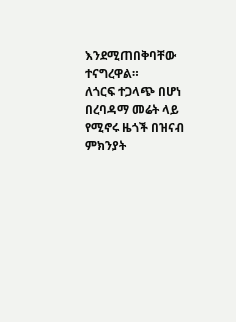እንደሚጠበቅባቸው ተናግረዋል።
ለጎርፍ ተጋላጭ በሆነ በረባዳማ መሬት ላይ የሚኖሩ ዜጎች በዝናብ ምክንያት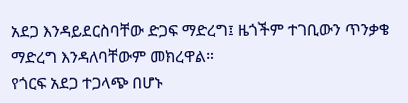አደጋ እንዳይደርስባቸው ድጋፍ ማድረግ፤ ዜጎችም ተገቢውን ጥንቃቄ ማድረግ እንዳለባቸውም መክረዋል።
የጎርፍ አደጋ ተጋላጭ በሆኑ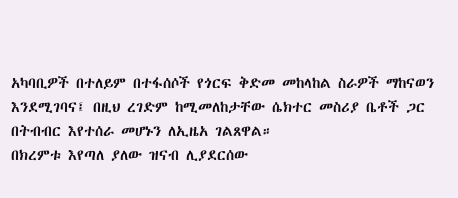አካባቢዎች በተለይም በተፋሰሶች የጎርፍ ቅድመ መከላከል ስራዎች ማከናወን እንደሚገባና፤ በዚህ ረገድም ከሚመለከታቸው ሴክተር መስሪያ ቤቶች ጋር በትብብር እየተሰራ መሆኑን ለኢዜአ ገልጸዋል።
በክረምቱ እየጣለ ያለው ዝናብ ሊያደርሰው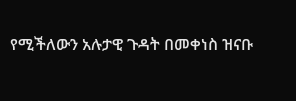የሚችለውን አሉታዊ ጉዳት በመቀነስ ዝናቡ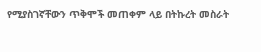የሚያስገኛቸውን ጥቅሞች መጠቀም ላይ በትኩረት መስራት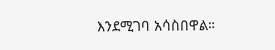እንደሚገባ አሳስበዋል።